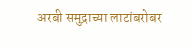अरबी समुद्राच्या लाटांबरोबर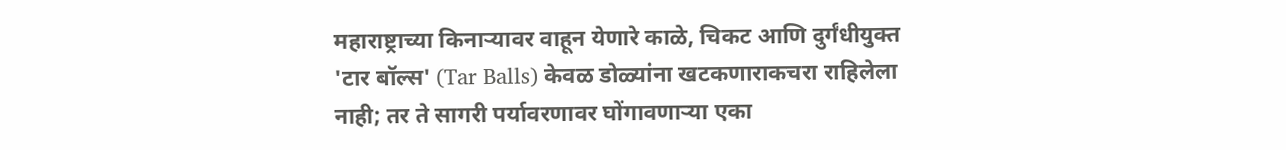महाराष्ट्राच्या किनाऱ्यावर वाहून येणारे काळे, चिकट आणि दुर्गंधीयुक्त 'टार बॉल्स' (Tar Balls) केवळ डोळ्यांना खटकणाराकचरा राहिलेला नाही; तर ते सागरी पर्यावरणावर घोंगावणाऱ्या एका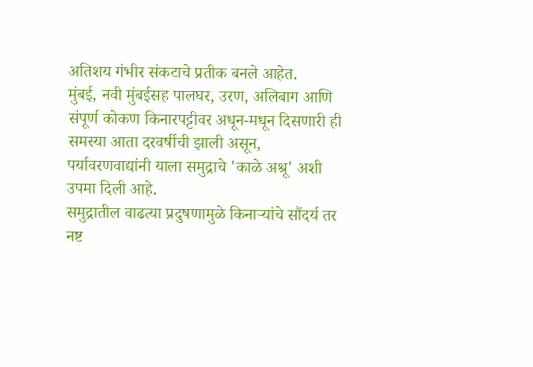अतिशय गंभीर संकटाचे प्रतीक बनले आहेत.
मुंबई, नवी मुंबईसह पालघर, उरण, अलिबाग आणि संपूर्ण कोकण किनारपट्टीवर अधून-मधून दिसणारी ही समस्या आता दरवर्षीची झाली असून, पर्यावरणवाद्यांनी याला समुद्राचे 'काळे अश्रू' अशी उपमा दिली आहे.
समुद्रातील वाढत्या प्रदुषणामुळे किनाऱ्यांचे सौंदर्य तर नष्ट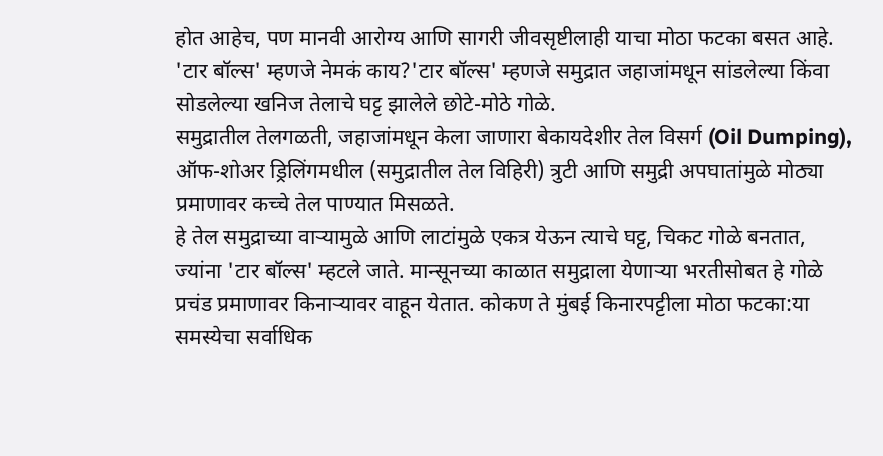होत आहेच, पण मानवी आरोग्य आणि सागरी जीवसृष्टीलाही याचा मोठा फटका बसत आहे. 'टार बॉल्स' म्हणजे नेमकं काय?'टार बॉल्स' म्हणजे समुद्रात जहाजांमधून सांडलेल्या किंवा सोडलेल्या खनिज तेलाचे घट्ट झालेले छोटे-मोठे गोळे.
समुद्रातील तेलगळती, जहाजांमधून केला जाणारा बेकायदेशीर तेल विसर्ग (Oil Dumping), ऑफ-शोअर ड्रिलिंगमधील (समुद्रातील तेल विहिरी) त्रुटी आणि समुद्री अपघातांमुळे मोठ्या प्रमाणावर कच्चे तेल पाण्यात मिसळते.
हे तेल समुद्राच्या वाऱ्यामुळे आणि लाटांमुळे एकत्र येऊन त्याचे घट्ट, चिकट गोळे बनतात, ज्यांना 'टार बॉल्स' म्हटले जाते. मान्सूनच्या काळात समुद्राला येणाऱ्या भरतीसोबत हे गोळे प्रचंड प्रमाणावर किनाऱ्यावर वाहून येतात. कोकण ते मुंबई किनारपट्टीला मोठा फटका:या समस्येचा सर्वाधिक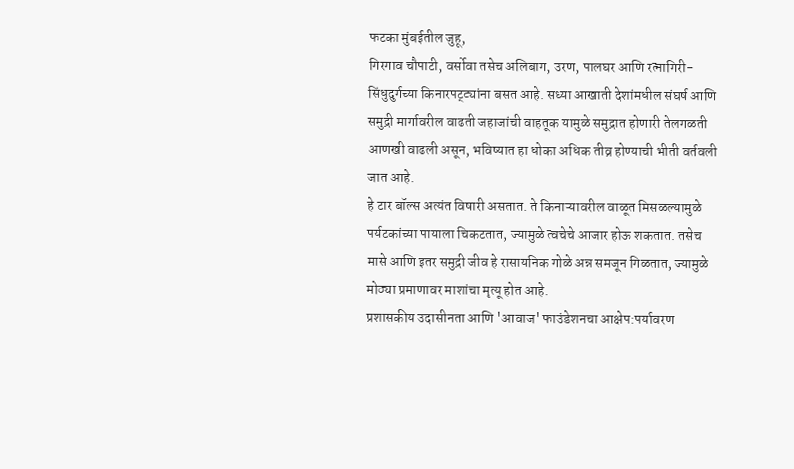फटका मुंबईतील जुहू,
गिरगाव चौपाटी, वर्सोवा तसेच अलिबाग, उरण, पालघर आणि रत्नागिरी-सिंधुदुर्गच्या किनारपट्ट्यांना बसत आहे. सध्या आखाती देशांमधील संघर्ष आणि समुद्री मार्गावरील वाढती जहाजांची वाहतूक यामुळे समुद्रात होणारी तेलगळती आणखी वाढली असून, भविष्यात हा धोका अधिक तीव्र होण्याची भीती वर्तवली जात आहे.
हे टार बॉल्स अत्यंत विषारी असतात. ते किनाऱ्यावरील वाळूत मिसळल्यामुळे पर्यटकांच्या पायाला चिकटतात, ज्यामुळे त्वचेचे आजार होऊ शकतात. तसेच मासे आणि इतर समुद्री जीव हे रासायनिक गोळे अन्न समजून गिळतात, ज्यामुळे मोठ्या प्रमाणावर माशांचा मृत्यू होत आहे.
प्रशासकीय उदासीनता आणि 'आवाज' फाउंडेशनचा आक्षेप:पर्यावरण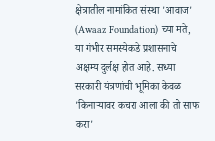क्षेत्रातील नामांकित संस्था 'आवाज' (Awaaz Foundation) च्या मते, या गंभीर समस्येकडे प्रशासनाचे अक्षम्य दुर्लक्ष होत आहे. सध्या सरकारी यंत्रणांची भूमिका केवळ 'किनाऱ्यावर कचरा आला की तो साफ करा'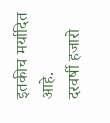इतकीच मर्यादित आहे.
दरवर्षी हजारो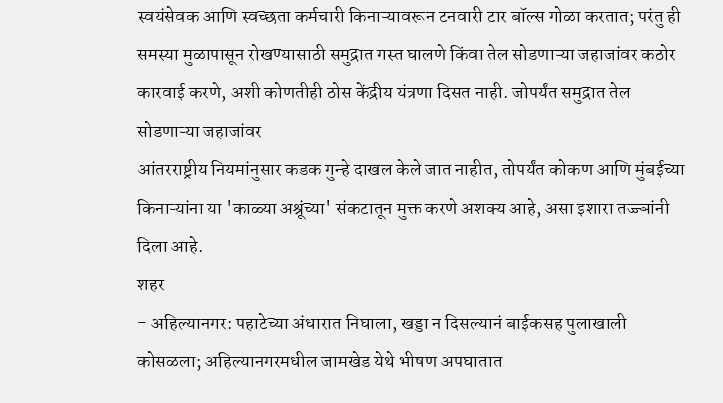स्वयंसेवक आणि स्वच्छता कर्मचारी किनाऱ्यावरून टनवारी टार बॉल्स गोळा करतात; परंतु ही समस्या मुळापासून रोखण्यासाठी समुद्रात गस्त घालणे किंवा तेल सोडणाऱ्या जहाजांवर कठोर कारवाई करणे, अशी कोणतीही ठोस केंद्रीय यंत्रणा दिसत नाही. जोपर्यंत समुद्रात तेल सोडणाऱ्या जहाजांवर
आंतरराष्ट्रीय नियमांनुसार कडक गुन्हे दाखल केले जात नाहीत, तोपर्यंत कोकण आणि मुंबईच्या किनाऱ्यांना या 'काळ्या अश्रूंच्या' संकटातून मुक्त करणे अशक्य आहे, असा इशारा तज्ज्ञांनी दिला आहे.
शहर
- अहिल्यानगर: पहाटेच्या अंधारात निघाला, खड्डा न दिसल्यानं बाईकसह पुलाखाली कोसळला; अहिल्यानगरमधील जामखेड येथे भीषण अपघातात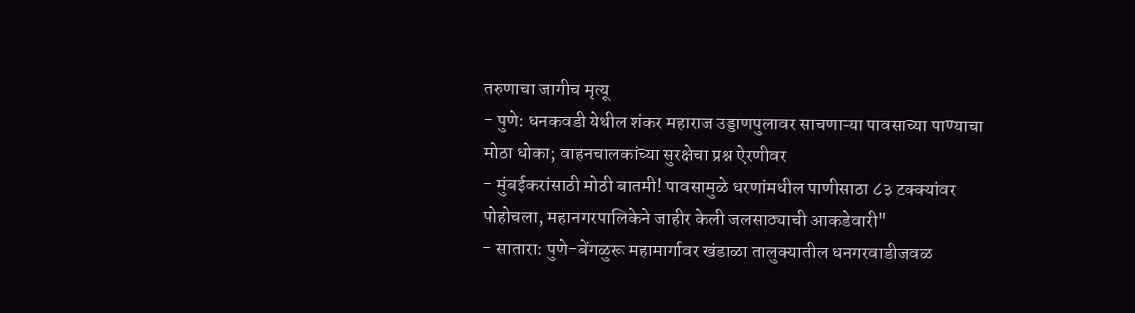तरुणाचा जागीच मृत्यू
- पुणे: धनकवडी येथील शंकर महाराज उड्डाणपुलावर साचणाऱ्या पावसाच्या पाण्याचा मोठा धोका; वाहनचालकांच्या सुरक्षेचा प्रश्न ऐरणीवर
- मुंबईकरांसाठी मोठी बातमी! पावसामुळे धरणांमधील पाणीसाठा ८३ टक्क्यांवर पोहोचला, महानगरपालिकेने जाहीर केली जलसाठ्याची आकडेवारी"
- सातारा: पुणे-बेंगळुरू महामार्गावर खंडाळा तालुक्यातील धनगरवाडीजवळ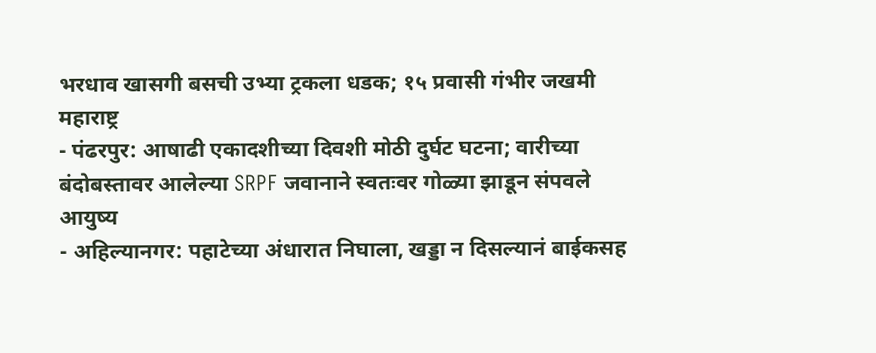भरधाव खासगी बसची उभ्या ट्रकला धडक; १५ प्रवासी गंभीर जखमी
महाराष्ट्र
- पंढरपुर: आषाढी एकादशीच्या दिवशी मोठी दुर्घट घटना; वारीच्या बंदोबस्तावर आलेल्या SRPF जवानाने स्वतःवर गोळ्या झाडून संपवले आयुष्य
- अहिल्यानगर: पहाटेच्या अंधारात निघाला, खड्डा न दिसल्यानं बाईकसह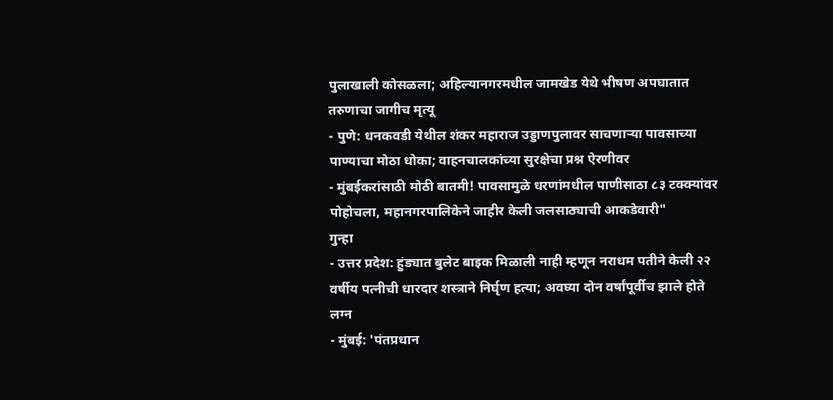पुलाखाली कोसळला; अहिल्यानगरमधील जामखेड येथे भीषण अपघातात तरुणाचा जागीच मृत्यू
- पुणे: धनकवडी येथील शंकर महाराज उड्डाणपुलावर साचणाऱ्या पावसाच्या पाण्याचा मोठा धोका; वाहनचालकांच्या सुरक्षेचा प्रश्न ऐरणीवर
- मुंबईकरांसाठी मोठी बातमी! पावसामुळे धरणांमधील पाणीसाठा ८३ टक्क्यांवर पोहोचला, महानगरपालिकेने जाहीर केली जलसाठ्याची आकडेवारी"
गुन्हा
- उत्तर प्रदेश: हुंड्यात बुलेट बाइक मिळाली नाही म्हणून नराधम पतीने केली २२ वर्षीय पत्नीची धारदार शस्त्राने निर्घृण हत्या; अवघ्या दोन वर्षांपूर्वीच झाले होते लग्न
- मुंबई: 'पंतप्रधान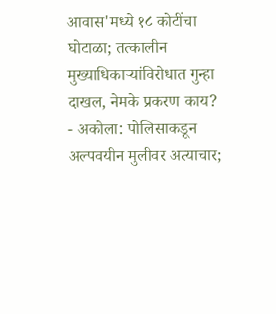आवास'मध्ये १८ कोटींचा घोटाळा; तत्कालीन मुख्याधिकाऱ्यांविरोधात गुन्हा दाखल, नेमके प्रकरण काय?
- अकोला: पोलिसाकडून अल्पवयीन मुलीवर अत्याचार;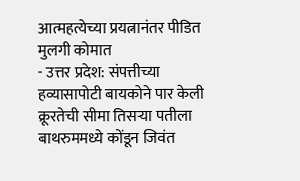आत्महत्येच्या प्रयत्नानंतर पीडित मुलगी कोमात
- उत्तर प्रदेश: संपत्तीच्या हव्यासापोटी बायकोने पार केली क्रूरतेची सीमा तिसऱ्या पतीला बाथरुममध्ये कोंडून जिवंत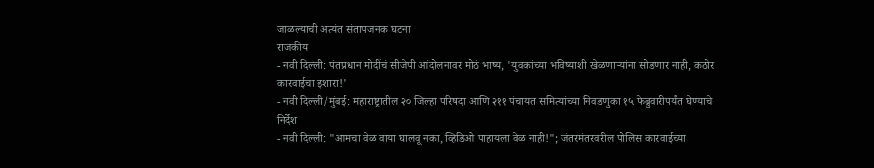जाळल्याची अत्यंत संतापजनक घटना
राजकीय
- नवी दिल्ली: पंतप्रधान मोदींचं सीजेपी आंदोलनावर मोठं भाष्य, 'युवकांच्या भविष्याशी खेळणाऱ्यांना सोडणार नाही, कठोर कारवाईचा इशारा!'
- नवी दिल्ली/मुंबई: महाराष्ट्रातील २० जिल्हा परिषदा आणि २११ पंचायत समित्यांच्या निवडणुका १५ फेब्रुवारीपर्यंत घेण्याचे निर्देश
- नवी दिल्ली: "आमचा वेळ वाया घालवू नका, व्हिडिओ पाहायला वेळ नाही!"; जंतरमंतरवरील पोलिस कारवाईच्या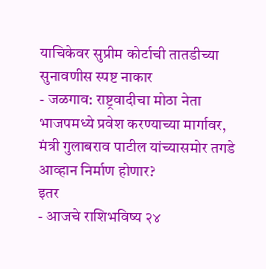याचिकेवर सुप्रीम कोर्टाची तातडीच्या सुनावणीस स्पष्ट नाकार
- जळगाव: राष्ट्रवादीचा मोठा नेता भाजपमध्ये प्रवेश करण्याच्या मार्गावर, मंत्री गुलाबराव पाटील यांच्यासमोर तगडे आव्हान निर्माण होणार?
इतर
- आजचे राशिभविष्य २४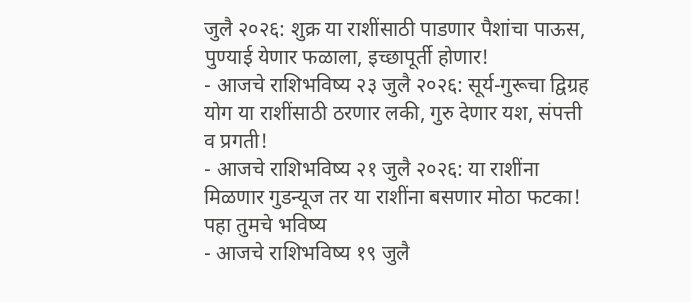जुलै २०२६: शुक्र या राशींसाठी पाडणार पैशांचा पाऊस, पुण्याई येणार फळाला, इच्छापूर्ती होणार!
- आजचे राशिभविष्य २३ जुलै २०२६: सूर्य-गुरूचा द्विग्रह योग या राशींसाठी ठरणार लकी, गुरु देणार यश, संपत्ती व प्रगती!
- आजचे राशिभविष्य २१ जुलै २०२६: या राशींना मिळणार गुडन्यूज तर या राशींना बसणार मोठा फटका! पहा तुमचे भविष्य
- आजचे राशिभविष्य १९ जुलै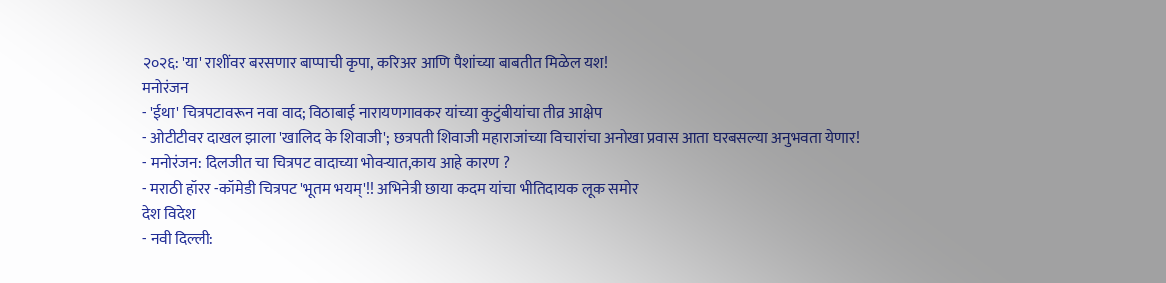२०२६: 'या' राशींवर बरसणार बाप्पाची कृपा, करिअर आणि पैशांच्या बाबतीत मिळेल यश!
मनोरंजन
- 'ईथा' चित्रपटावरून नवा वाद; विठाबाई नारायणगावकर यांच्या कुटुंबीयांचा तीव्र आक्षेप
- ओटीटीवर दाखल झाला 'खालिद के शिवाजी'; छत्रपती शिवाजी महाराजांच्या विचारांचा अनोखा प्रवास आता घरबसल्या अनुभवता येणार!
- मनोरंजन: दिलजीत चा चित्रपट वादाच्या भोवऱ्यात,काय आहे कारण ?
- मराठी हॉरर -कॉमेडी चित्रपट 'भूतम भयम्'!! अभिनेत्री छाया कदम यांचा भीतिदायक लूक समोर
देश विदेश
- नवी दिल्ली: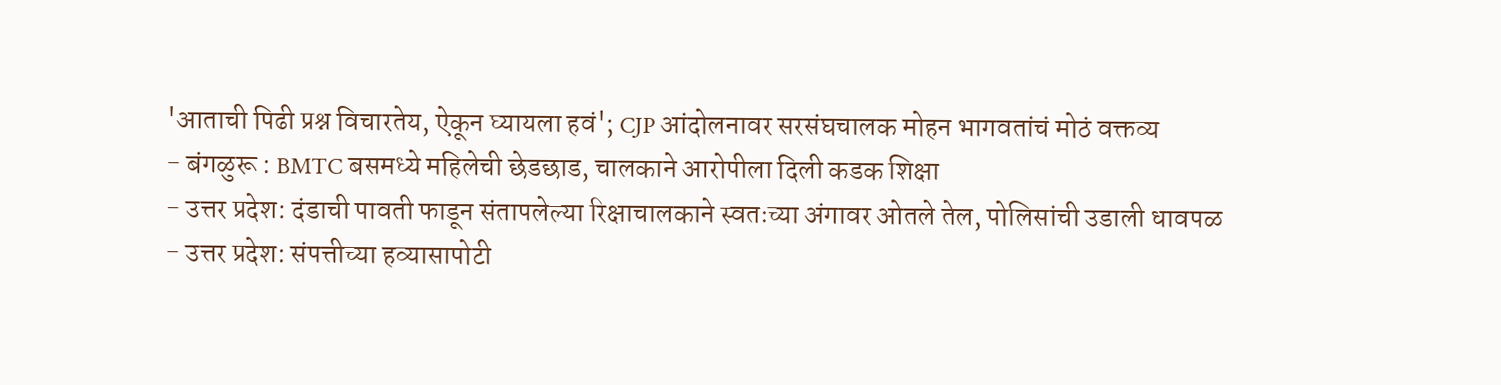'आताची पिढी प्रश्न विचारतेय, ऐकून घ्यायला हवं'; CJP आंदोलनावर सरसंघचालक मोहन भागवतांचं मोठं वक्तव्य
- बंगळुरू : BMTC बसमध्ये महिलेची छेडछाड, चालकाने आरोपीला दिली कडक शिक्षा
- उत्तर प्रदेश: दंडाची पावती फाडून संतापलेल्या रिक्षाचालकाने स्वतःच्या अंगावर ओतले तेल, पोलिसांची उडाली धावपळ
- उत्तर प्रदेश: संपत्तीच्या हव्यासापोटी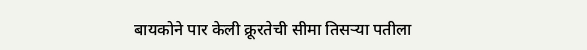बायकोने पार केली क्रूरतेची सीमा तिसऱ्या पतीला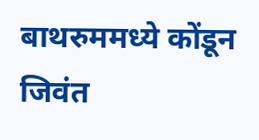बाथरुममध्ये कोंडून जिवंत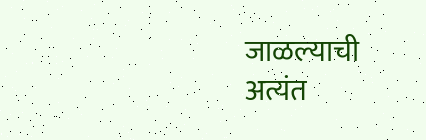जाळल्याची अत्यंत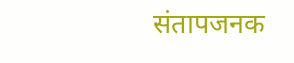संतापजनक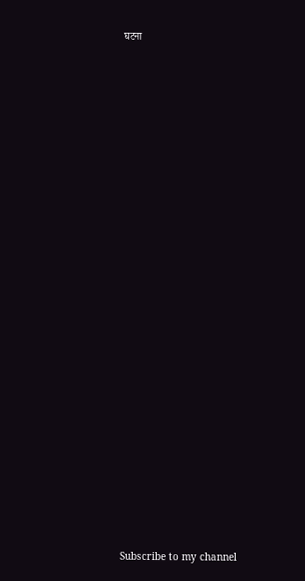घटना

























Subscribe to my channel